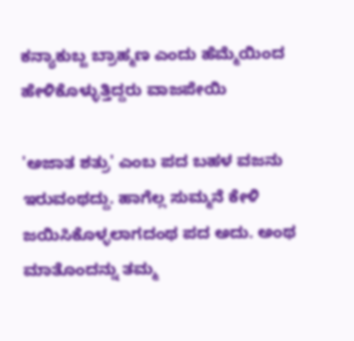ಕನ್ಯಾಕುಬ್ಜ ಬ್ರಾಹ್ಮಣ ಎಂದು ಹೆಮ್ಮೆಯಿಂದ ಹೇಳಿಕೊಳ್ಳುತ್ತಿದ್ದರು ವಾಜಪೇಯಿ

'ಅಜಾತ ಶತ್ರು' ಎಂಬ ಪದ ಬಹಳ ವಜನು ಇರುವಂಥದ್ದು. ಹಾಗೆಲ್ಲ ಸುಮ್ಮನೆ ಕೇಳಿ ಜಯಿಸಿಕೊಳ್ಳಲಾಗದಂಥ ಪದ ಅದು. ಅಂಥ ಮಾತೊಂದನ್ನು ತಮ್ಮ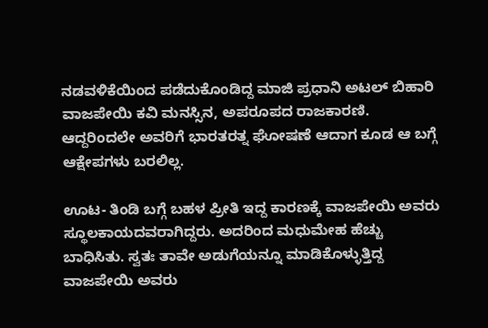ನಡವಳಿಕೆಯಿಂದ ಪಡೆದುಕೊಂಡಿದ್ದ ಮಾಜಿ ಪ್ರಧಾನಿ ಅಟಲ್ ಬಿಹಾರಿ ವಾಜಪೇಯಿ ಕವಿ ಮನಸ್ಸಿನ, ಅಪರೂಪದ ರಾಜಕಾರಣಿ. ಆದ್ದರಿಂದಲೇ ಅವರಿಗೆ ಭಾರತರತ್ನ ಘೋಷಣೆ ಆದಾಗ ಕೂಡ ಆ ಬಗ್ಗೆ ಆಕ್ಷೇಪಗಳು ಬರಲಿಲ್ಲ.

ಊಟ- ತಿಂಡಿ ಬಗ್ಗೆ ಬಹಳ ಪ್ರೀತಿ ಇದ್ದ ಕಾರಣಕ್ಕೆ ವಾಜಪೇಯಿ ಅವರು ಸ್ಥೂಲಕಾಯದವರಾಗಿದ್ದರು. ಅದರಿಂದ ಮಧುಮೇಹ ಹೆಚ್ಚು ಬಾಧಿಸಿತು. ಸ್ವತಃ ತಾವೇ ಅಡುಗೆಯನ್ನೂ ಮಾಡಿಕೊಳ್ಳುತ್ತಿದ್ದ ವಾಜಪೇಯಿ ಅವರು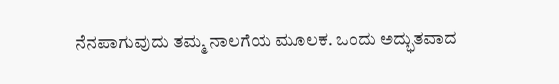ನೆನಪಾಗುವುದು ತಮ್ಮ ನಾಲಗೆಯ ಮೂಲಕ. ಒಂದು ಅದ್ಭುತವಾದ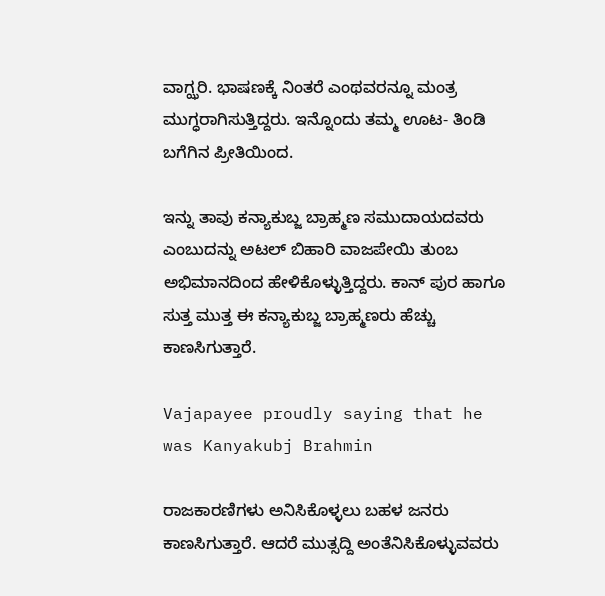ವಾಗ್ಝರಿ. ಭಾಷಣಕ್ಕೆ ನಿಂತರೆ ಎಂಥವರನ್ನೂ ಮಂತ್ರ ಮುಗ್ಧರಾಗಿಸುತ್ತಿದ್ದರು. ಇನ್ನೊಂದು ತಮ್ಮ ಊಟ- ತಿಂಡಿ ಬಗೆಗಿನ ಪ್ರೀತಿಯಿಂದ.

ಇನ್ನು ತಾವು ಕನ್ಯಾಕುಬ್ಜ ಬ್ರಾಹ್ಮಣ ಸಮುದಾಯದವರು ಎಂಬುದನ್ನು ಅಟಲ್ ಬಿಹಾರಿ ವಾಜಪೇಯಿ ತುಂಬ ಅಭಿಮಾನದಿಂದ ಹೇಳಿಕೊಳ್ಳುತ್ತಿದ್ದರು. ಕಾನ್ ಪುರ ಹಾಗೂ ಸುತ್ತ ಮುತ್ತ ಈ ಕನ್ಯಾಕುಬ್ಜ ಬ್ರಾಹ್ಮಣರು ಹೆಚ್ಚು ಕಾಣಸಿಗುತ್ತಾರೆ.

Vajapayee proudly saying that he was Kanyakubj Brahmin

ರಾಜಕಾರಣಿಗಳು ಅನಿಸಿಕೊಳ್ಳಲು ಬಹಳ ಜನರು ಕಾಣಸಿಗುತ್ತಾರೆ. ಆದರೆ ಮುತ್ಸದ್ದಿ ಅಂತೆನಿಸಿಕೊಳ್ಳುವವರು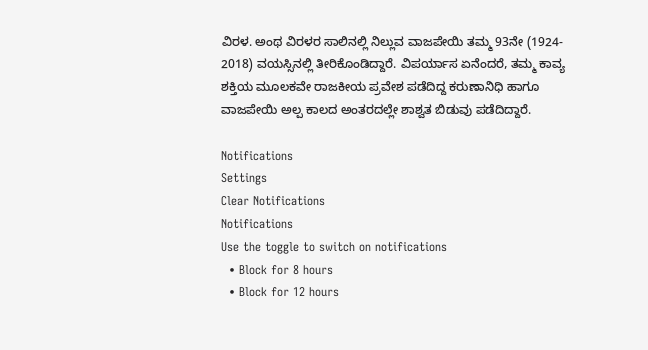ವಿರಳ. ಅಂಥ ವಿರಳರ ಸಾಲಿನಲ್ಲಿ ನಿಲ್ಲುವ ವಾಜಪೇಯಿ ತಮ್ಮ 93ನೇ (1924- 2018) ವಯಸ್ಸಿನಲ್ಲಿ ತೀರಿಕೊಂಡಿದ್ದಾರೆ. ವಿಪರ್ಯಾಸ ಏನೆಂದರೆ, ತಮ್ಮ ಕಾವ್ಯ ಶಕ್ತಿಯ ಮೂಲಕವೇ ರಾಜಕೀಯ ಪ್ರವೇಶ ಪಡೆದಿದ್ದ ಕರುಣಾನಿಧಿ ಹಾಗೂ ವಾಜಪೇಯಿ ಅಲ್ಪ ಕಾಲದ ಅಂತರದಲ್ಲೇ ಶಾಶ್ವತ ಬಿಡುವು ಪಡೆದಿದ್ದಾರೆ.

Notifications
Settings
Clear Notifications
Notifications
Use the toggle to switch on notifications
  • Block for 8 hours
  • Block for 12 hours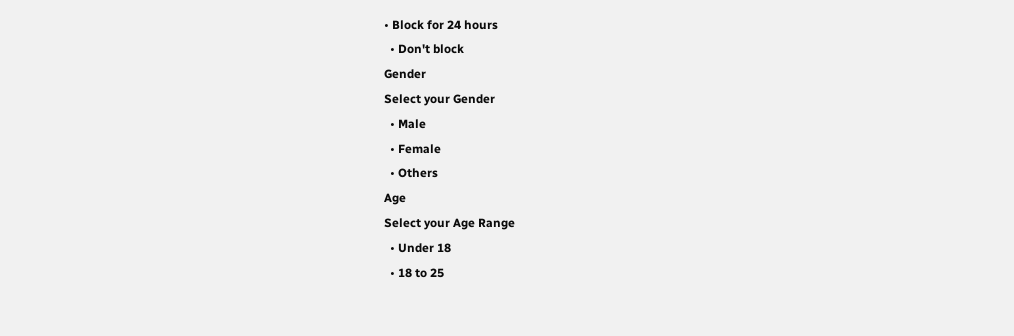• Block for 24 hours
  • Don't block
Gender
Select your Gender
  • Male
  • Female
  • Others
Age
Select your Age Range
  • Under 18
  • 18 to 25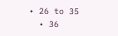• 26 to 35
  • 36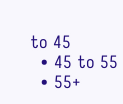to 45
  • 45 to 55
  • 55+